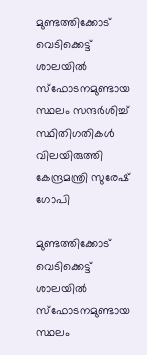മുണ്ടത്തിക്കോട് വെടിക്കെട്ട് ശാലയിൽ സ്ഫോടനമുണ്ടായ സ്ഥലം സന്ദർശിച്ച് സ്ഥിതിഗതികൾ വിലയിരുത്തി കേന്ദ്രമന്ത്രി സുരേഷ് ഗോപി

മുണ്ടത്തിക്കോട് വെടിക്കെട്ട് ശാലയിൽ സ്ഫോടനമുണ്ടായ സ്ഥലം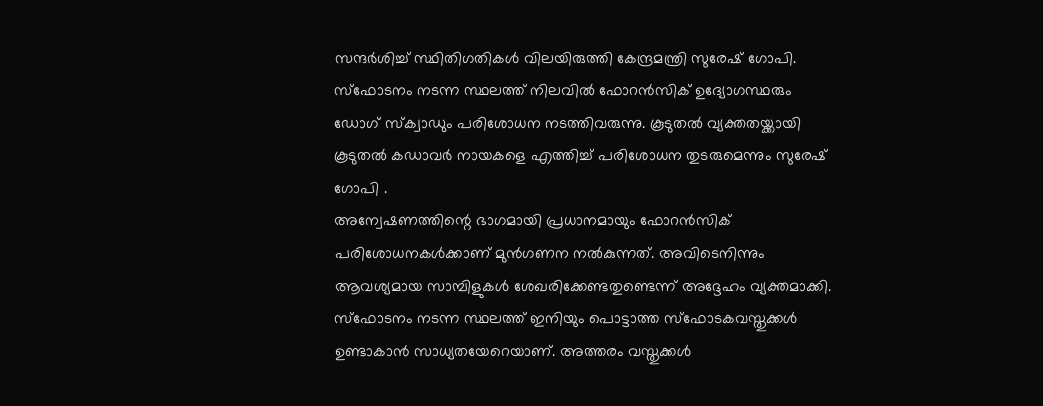സന്ദർശിച്ച് സ്ഥിതിഗതികൾ വിലയിരുത്തി കേന്ദ്രമന്ത്രി സുരേഷ് ഗോപി. സ്ഫോടനം നടന്ന സ്ഥലത്ത് നിലവിൽ ഫോറൻസിക് ഉദ്യോഗസ്ഥരും ഡോഗ് സ്ക്വാഡും പരിശോധന നടത്തിവരുന്നു. കൂടുതൽ വ്യക്തതയ്ക്കായി കൂടുതൽ കഡാവർ നായകളെ എത്തിച്ച് പരിശോധന തുടരുമെന്നും സുരേഷ് ഗോപി .
അന്വേഷണത്തിന്റെ ഭാഗമായി പ്രധാനമായും ഫോറൻസിക് പരിശോധനകൾക്കാണ് മുൻഗണന നൽകുന്നത്. അവിടെനിന്നും ആവശ്യമായ സാമ്പിളുകൾ ശേഖരിക്കേണ്ടതുണ്ടെന്ന് അദ്ദേഹം വ്യക്തമാക്കി. സ്ഫോടനം നടന്ന സ്ഥലത്ത് ഇനിയും പൊട്ടാത്ത സ്ഫോടകവസ്തുക്കൾ ഉണ്ടാകാൻ സാധ്യതയേറെയാണ്. അത്തരം വസ്തുക്കൾ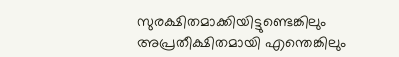സുരക്ഷിതമാക്കിയിട്ടുണ്ടെങ്കിലും അപ്രതീക്ഷിതമായി എന്തെങ്കിലും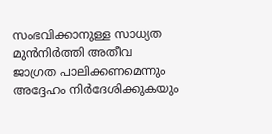സംഭവിക്കാനുള്ള സാധ്യത മുൻനിർത്തി അതീവ ജാഗ്രത പാലിക്കണമെന്നും അദ്ദേഹം നിർദേശിക്കുകയും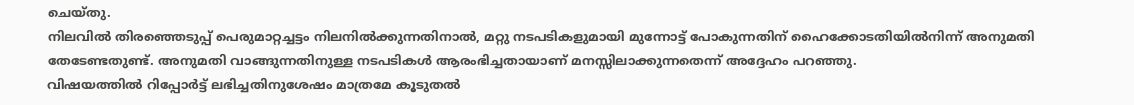ചെയ്തു.
നിലവിൽ തിരഞ്ഞെടുപ്പ് പെരുമാറ്റച്ചട്ടം നിലനിൽക്കുന്നതിനാൽ, മറ്റു നടപടികളുമായി മുന്നോട്ട് പോകുന്നതിന് ഹൈക്കോടതിയിൽനിന്ന് അനുമതി തേടേണ്ടതുണ്ട്. അനുമതി വാങ്ങുന്നതിനുള്ള നടപടികൾ ആരംഭിച്ചതായാണ് മനസ്സിലാക്കുന്നതെന്ന് അദ്ദേഹം പറഞ്ഞു.
വിഷയത്തിൽ റിപ്പോർട്ട് ലഭിച്ചതിനുശേഷം മാത്രമേ കൂടുതൽ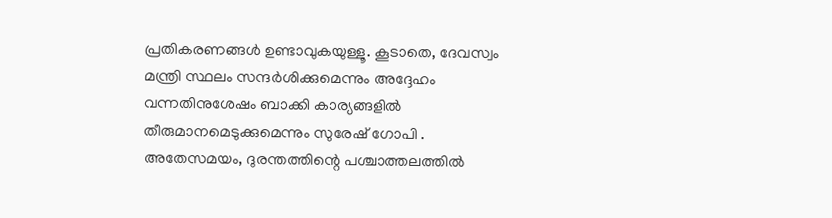പ്രതികരണങ്ങൾ ഉണ്ടാവുകയുള്ളൂ. കൂടാതെ, ദേവസ്വം മന്ത്രി സ്ഥലം സന്ദർശിക്കുമെന്നും അദ്ദേഹം വന്നതിനുശേഷം ബാക്കി കാര്യങ്ങളിൽ തീരുമാനമെടുക്കുമെന്നും സുരേഷ് ഗോപി .
അതേസമയം, ദുരന്തത്തിന്റെ പശ്ചാത്തലത്തിൽ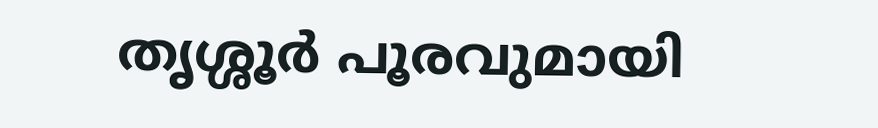തൃശ്ശൂർ പൂരവുമായി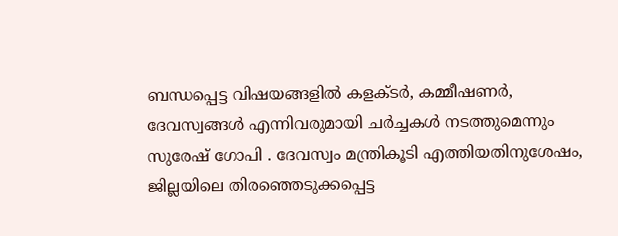ബന്ധപ്പെട്ട വിഷയങ്ങളിൽ കളക്ടർ, കമ്മീഷണർ, ദേവസ്വങ്ങൾ എന്നിവരുമായി ചർച്ചകൾ നടത്തുമെന്നും സുരേഷ് ഗോപി . ദേവസ്വം മന്ത്രികൂടി എത്തിയതിനുശേഷം, ജില്ലയിലെ തിരഞ്ഞെടുക്കപ്പെട്ട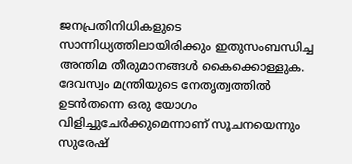ജനപ്രതിനിധികളുടെ സാന്നിധ്യത്തിലായിരിക്കും ഇതുസംബന്ധിച്ച അന്തിമ തീരുമാനങ്ങൾ കൈക്കൊള്ളുക. ദേവസ്വം മന്ത്രിയുടെ നേതൃത്വത്തിൽ ഉടൻതന്നെ ഒരു യോഗം വിളിച്ചുചേർക്കുമെന്നാണ് സൂചനയെന്നും സുരേഷ്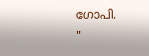ഗോപി.
"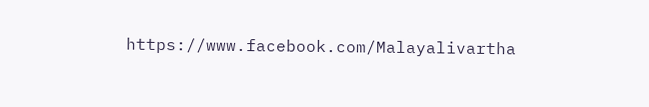https://www.facebook.com/Malayalivartha